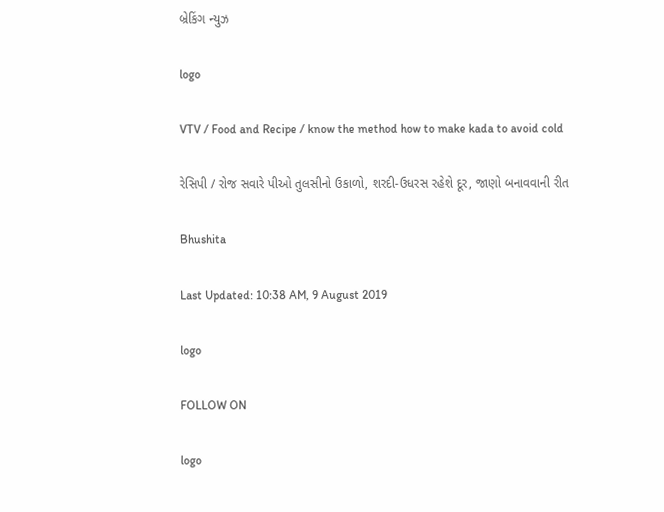બ્રેકિંગ ન્યુઝ

logo

VTV / Food and Recipe / know the method how to make kada to avoid cold

રેસિપી / રોજ સવારે પીઓ તુલસીનો ઉકાળો, શરદી-ઉધરસ રહેશે દૂર, જાણો બનાવવાની રીત

Bhushita

Last Updated: 10:38 AM, 9 August 2019

logo

FOLLOW ON

logo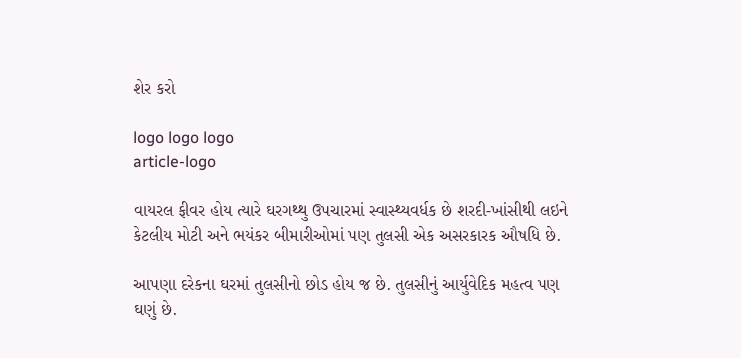શેર કરો

logo logo logo
article-logo

વાયરલ ફીવર હોય ત્યારે ઘરગથ્થુ ઉપચારમાં સ્વાસ્થ્યવર્ધક છે શરદી-ખાંસીથી લઇને કેટલીય મોટી અને ભયંકર બીમારીઓમાં પણ તુલસી એક અસરકારક ઔષધિ છે.

આપણા દરેકના ઘરમાં તુલસીનો છોડ હોય જ છે. તુલસીનું આર્યુવેદિક મહત્વ પણ ઘણું છે.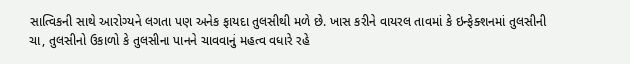સાત્વિકની સાથે આરોગ્યને લગતા પણ અનેક ફાયદા તુલસીથી મળે છે. ખાસ કરીને વાયરલ તાવમાં કે ઇન્ફેક્શનમાં તુલસીની ચા, તુલસીનો ઉકાળો કે તુલસીના પાનને ચાવવાનું મહત્વ વધારે રહે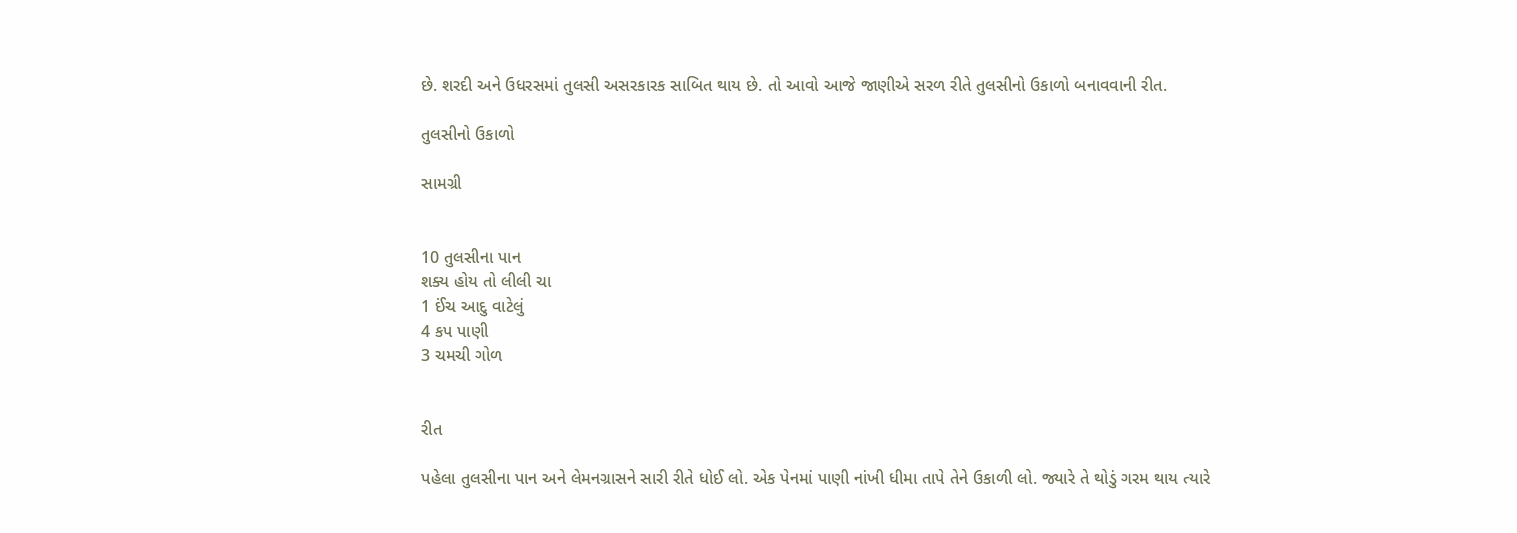છે. શરદી અને ઉધરસમાં તુલસી અસરકારક સાબિત થાય છે. તો આવો આજે જાણીએ સરળ રીતે તુલસીનો ઉકાળો બનાવવાની રીત.

તુલસીનો ઉકાળો

સામગ્રી


10 તુલસીના પાન
શક્ય હોય તો લીલી ચા
1 ઈંચ આદુ વાટેલું
4 કપ પાણી
3 ચમચી ગોળ


રીત

પહેલા તુલસીના પાન અને લેમનગ્રાસને સારી રીતે ધોઈ લો. એક પેનમાં પાણી નાંખી ધીમા તાપે તેને ઉકાળી લો. જ્યારે તે થોડું ગરમ થાય ત્યારે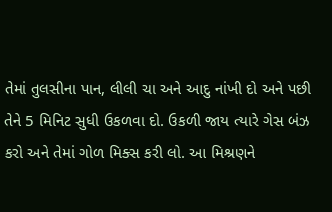તેમાં તુલસીના પાન, લીલી ચા અને આદુ નાંખી દો અને પછી તેને 5 મિનિટ સુધી ઉકળવા દો. ઉકળી જાય ત્યારે ગેસ બંઝ કરો અને તેમાં ગોળ મિક્સ કરી લો. આ મિશ્રણને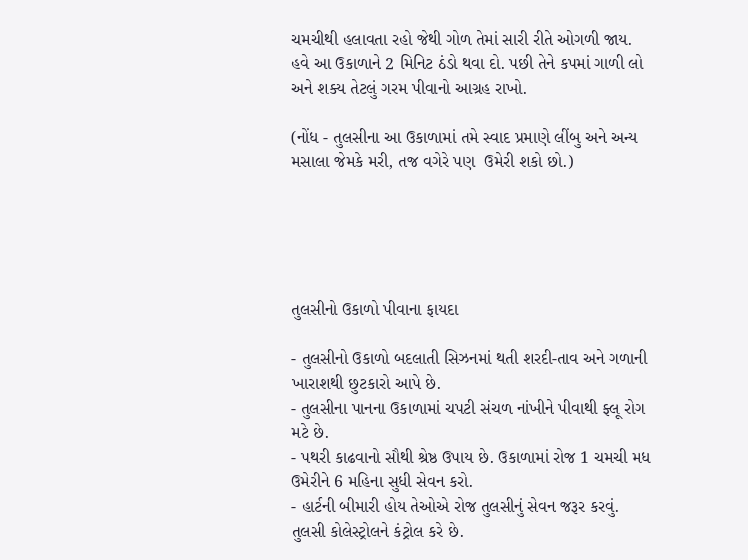ચમચીથી હલાવતા રહો જેથી ગોળ તેમાં સારી રીતે ઓગળી જાય. હવે આ ઉકાળાને 2 મિનિટ ઠંડો થવા દો. પછી તેને કપમાં ગાળી લો અને શક્ય તેટલું ગરમ પીવાનો આગ્રહ રાખો.

(નોંધ - તુલસીના આ ઉકાળામાં તમે સ્વાદ પ્રમાણે લીંબુ અને અન્ય મસાલા જેમકે મરી, તજ વગેરે પણ  ઉમેરી શકો છો.)





તુલસીનો ઉકાળો પીવાના ફાયદા

- તુલસીનો ઉકાળો બદલાતી સિઝનમાં થતી શરદી-તાવ અને ગળાની ખારાશથી છુટકારો આપે છે.
- તુલસીના પાનના ઉકાળામાં ચપટી સંચળ નાંખીને પીવાથી ફ્લૂ રોગ મટે છે.
- પથરી કાઢવાનો સૌથી શ્રેષ્ઠ ઉપાય છે. ઉકાળામાં રોજ 1 ચમચી મધ ઉમેરીને 6 મહિના સુધી સેવન કરો.
- હાર્ટની બીમારી હોય તેઓએ રોજ તુલસીનું સેવન જરૂર કરવું. તુલસી કોલેસ્ટ્રોલને કંટ્રોલ કરે છે.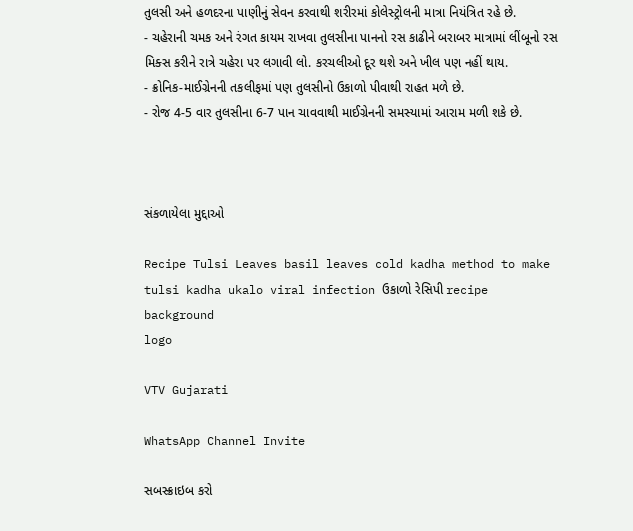તુલસી અને હળદરના પાણીનું સેવન કરવાથી શરીરમાં કોલેસ્ટ્રોલની માત્રા નિયંત્રિત રહે છે.
- ચહેરાની ચમક અને રંગત કાયમ રાખવા તુલસીના પાનનો રસ કાઢીને બરાબર માત્રામાં લીંબૂનો રસ મિક્સ કરીને રાત્રે ચહેરા પર લગાવી લો. કરચલીઓ દૂર થશે અને ખીલ પણ નહીં થાય.
- ક્રોનિક-માઈગ્રેનની તકલીફમાં પણ તુલસીનો ઉકાળો પીવાથી રાહત મળે છે.
- રોજ 4-5 વાર તુલસીના 6-7 પાન ચાવવાથી માઈગ્રેનની સમસ્યામાં આરામ મળી શકે છે.



સંકળાયેલા મુદ્દાઓ

Recipe Tulsi Leaves basil leaves cold kadha method to make tulsi kadha ukalo viral infection ઉકાળો રેસિપી recipe
background
logo

VTV Gujarati

WhatsApp Channel Invite

સબસ્ક્રાઇબ કરો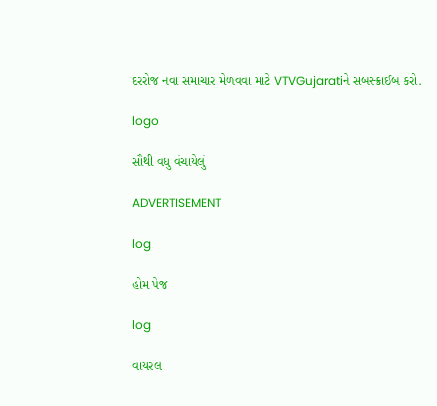દરરોજ નવા સમાચાર મેળવવા માટે VTVGujaratiને સબસ્ક્રાઈબ કરો.

logo

સૌથી વધુ વંચાયેલું

ADVERTISEMENT

log

હોમ પેજ

log

વાયરલ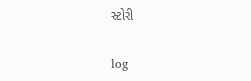સ્ટોરી

log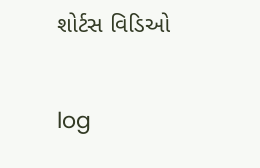શોર્ટસ વિડિઓ

log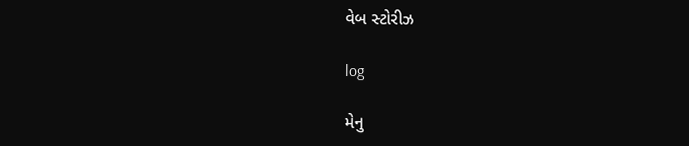વેબ સ્ટોરીઝ

log

મેનુ